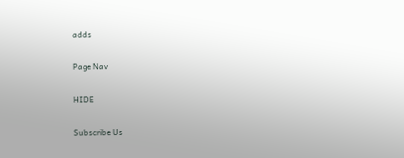adds

Page Nav

HIDE

Subscribe Us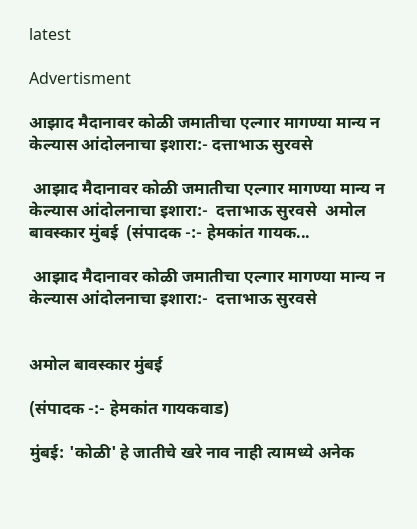latest

Advertisment

आझाद मैदानावर कोळी जमातीचा एल्गार मागण्या मान्य न केल्यास आंदोलनाचा इशारा:- दत्ताभाऊ सुरवसे

 आझाद मैदानावर कोळी जमातीचा एल्गार मागण्या मान्य न केल्यास आंदोलनाचा इशारा:-  दत्ताभाऊ सुरवसे  अमोल बावस्कार मुंबई  (संपादक -:- हेमकांत गायक...

 आझाद मैदानावर कोळी जमातीचा एल्गार मागण्या मान्य न केल्यास आंदोलनाचा इशारा:-  दत्ताभाऊ सुरवसे


अमोल बावस्कार मुंबई

(संपादक -:- हेमकांत गायकवाड)

मुंबई: 'कोळी' हे जातीचे खरे नाव नाही त्यामध्ये अनेक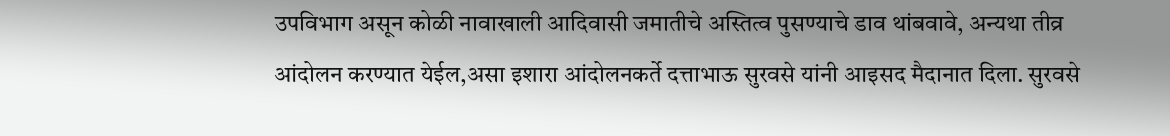उपविभाग असून कोळी नावाखाली आदिवासी जमातीचे अस्तित्व पुसण्याचे डाव थांबवावे, अन्यथा तीव्र आंदोलन करण्यात येईल,असा इशारा आंदोलनकर्ते दत्ताभाऊ सुरवसे यांनी आइसद मैदानात दिला. सुरवसे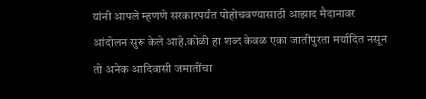यांनी आपले म्हणणे सरकारपर्यंत पोहोचवण्यासाठी आझाद मैदानावर आंदोलन सुरू केले आहे.कोळी हा शब्द केवळ एका जातीपुरता मर्यादित नसून तो अनेक आदिवासी जमातींचा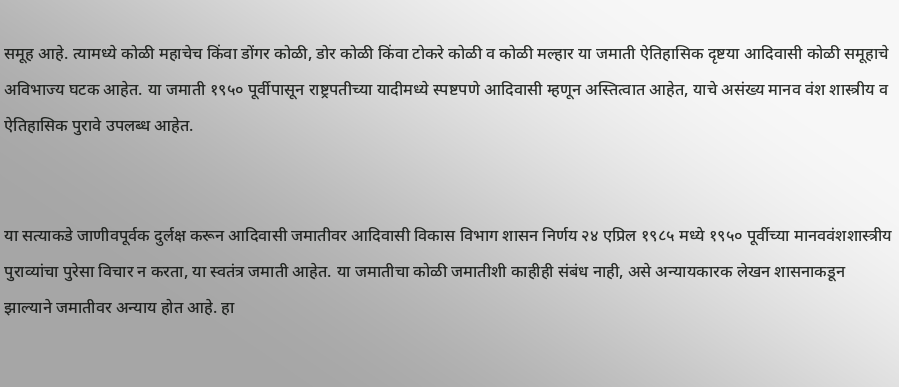समूह आहे. त्यामध्ये कोळी महाचेच किंवा डोंगर कोळी, डोर कोळी किंवा टोकरे कोळी व कोळी मल्हार या जमाती ऐतिहासिक दृष्टया आदिवासी कोळी समूहाचे अविभाज्य घटक आहेत. या जमाती १९५० पूर्वीपासून राष्ट्रपतीच्या यादीमध्ये स्पष्टपणे आदिवासी म्हणून अस्तित्वात आहेत, याचे असंख्य मानव वंश शास्त्रीय व ऐतिहासिक पुरावे उपलब्ध आहेत.


या सत्याकडे जाणीवपूर्वक दुर्लक्ष करून आदिवासी जमातीवर आदिवासी विकास विभाग शासन निर्णय २४ एप्रिल १९८५ मध्ये १९५० पूर्वीच्या मानववंशशास्त्रीय पुराव्यांचा पुरेसा विचार न करता, या स्वतंत्र जमाती आहेत. या जमातीचा कोळी जमातीशी काहीही संबंध नाही, असे अन्यायकारक लेखन शासनाकडून झाल्याने जमातीवर अन्याय होत आहे. हा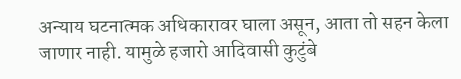अन्याय घटनात्मक अधिकारावर घाला असून, आता तो सहन केला जाणार नाही. यामुळे हजारो आदिवासी कुटुंबे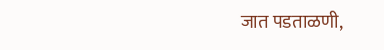जात पडताळणी,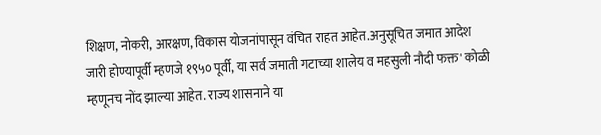शिक्षण, नोकरी, आरक्षण, विकास योजनांपासून वंचित राहत आहेत.अनुसूचित जमात आदेश जारी होण्यापूर्वी म्हणजे १९५० पूर्वी, या सर्व जमाती गटाच्या शालेय व महसुली नौदी फक्त' कोळी म्हणूनच नोंद झाल्या आहेत. राज्य शासनाने या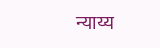न्याय्य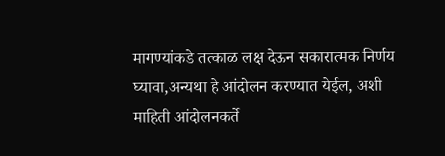मागण्यांकडे तत्काळ लक्ष देऊन सकारात्मक निर्णय घ्यावा,अन्यथा हे आंदोलन करण्यात येईल, अशी माहिती आंदोलनकर्ते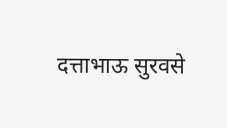दत्ताभाऊ सुरवसे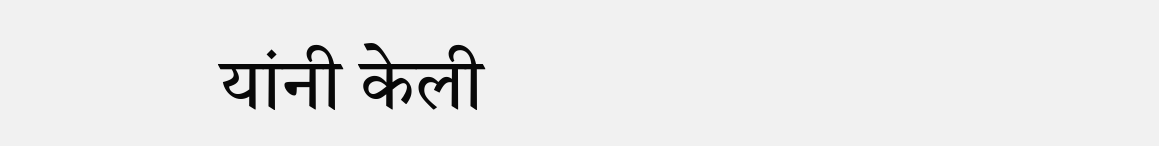यांनी केली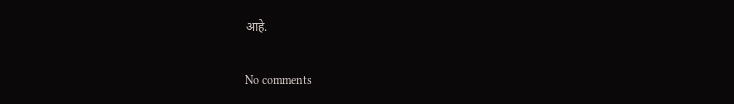आहे.

No comments